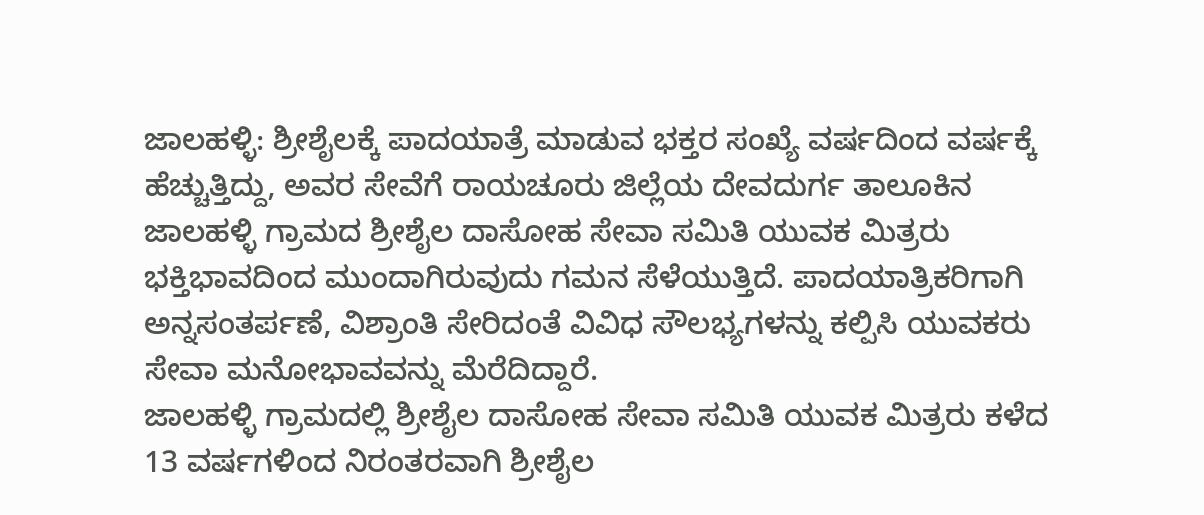ಜಾಲಹಳ್ಳಿ: ಶ್ರೀಶೈಲಕ್ಕೆ ಪಾದಯಾತ್ರೆ ಮಾಡುವ ಭಕ್ತರ ಸಂಖ್ಯೆ ವರ್ಷದಿಂದ ವರ್ಷಕ್ಕೆ ಹೆಚ್ಚುತ್ತಿದ್ದು, ಅವರ ಸೇವೆಗೆ ರಾಯಚೂರು ಜಿಲ್ಲೆಯ ದೇವದುರ್ಗ ತಾಲೂಕಿನ ಜಾಲಹಳ್ಳಿ ಗ್ರಾಮದ ಶ್ರೀಶೈಲ ದಾಸೋಹ ಸೇವಾ ಸಮಿತಿ ಯುವಕ ಮಿತ್ರರು ಭಕ್ತಿಭಾವದಿಂದ ಮುಂದಾಗಿರುವುದು ಗಮನ ಸೆಳೆಯುತ್ತಿದೆ. ಪಾದಯಾತ್ರಿಕರಿಗಾಗಿ ಅನ್ನಸಂತರ್ಪಣೆ, ವಿಶ್ರಾಂತಿ ಸೇರಿದಂತೆ ವಿವಿಧ ಸೌಲಭ್ಯಗಳನ್ನು ಕಲ್ಪಿಸಿ ಯುವಕರು ಸೇವಾ ಮನೋಭಾವವನ್ನು ಮೆರೆದಿದ್ದಾರೆ.
ಜಾಲಹಳ್ಳಿ ಗ್ರಾಮದಲ್ಲಿ ಶ್ರೀಶೈಲ ದಾಸೋಹ ಸೇವಾ ಸಮಿತಿ ಯುವಕ ಮಿತ್ರರು ಕಳೆದ 13 ವರ್ಷಗಳಿಂದ ನಿರಂತರವಾಗಿ ಶ್ರೀಶೈಲ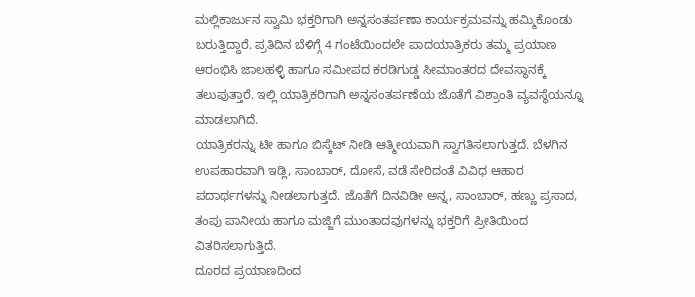ಮಲ್ಲಿಕಾರ್ಜುನ ಸ್ವಾಮಿ ಭಕ್ತರಿಗಾಗಿ ಅನ್ನಸಂತರ್ಪಣಾ ಕಾರ್ಯಕ್ರಮವನ್ನು ಹಮ್ಮಿಕೊಂಡು ಬರುತ್ತಿದ್ದಾರೆ. ಪ್ರತಿದಿನ ಬೆಳಿಗ್ಗೆ 4 ಗಂಟೆಯಿಂದಲೇ ಪಾದಯಾತ್ರಿಕರು ತಮ್ಮ ಪ್ರಯಾಣ ಆರಂಭಿಸಿ ಜಾಲಹಳ್ಳಿ ಹಾಗೂ ಸಮೀಪದ ಕರಡಿಗುಡ್ಡ ಸೀಮಾಂತರದ ದೇವಸ್ಥಾನಕ್ಕೆ ತಲುಪುತ್ತಾರೆ. ಇಲ್ಲಿ ಯಾತ್ರಿಕರಿಗಾಗಿ ಅನ್ನಸಂತರ್ಪಣೆಯ ಜೊತೆಗೆ ವಿಶ್ರಾಂತಿ ವ್ಯವಸ್ಥೆಯನ್ನೂ ಮಾಡಲಾಗಿದೆ.
ಯಾತ್ರಿಕರನ್ನು ಟೀ ಹಾಗೂ ಬಿಸ್ಕೆಟ್ ನೀಡಿ ಆತ್ಮೀಯವಾಗಿ ಸ್ವಾಗತಿಸಲಾಗುತ್ತದೆ. ಬೆಳಗಿನ ಉಪಹಾರವಾಗಿ ಇಡ್ಲಿ, ಸಾಂಬಾರ್, ದೋಸೆ, ವಡೆ ಸೇರಿದಂತೆ ವಿವಿಧ ಆಹಾರ ಪದಾರ್ಥಗಳನ್ನು ನೀಡಲಾಗುತ್ತದೆ. ಜೊತೆಗೆ ದಿನವಿಡೀ ಅನ್ನ, ಸಾಂಬಾರ್, ಹಣ್ಣು ಪ್ರಸಾದ, ತಂಪು ಪಾನೀಯ ಹಾಗೂ ಮಜ್ಜಿಗೆ ಮುಂತಾದವುಗಳನ್ನು ಭಕ್ತರಿಗೆ ಪ್ರೀತಿಯಿಂದ ವಿತರಿಸಲಾಗುತ್ತಿದೆ.
ದೂರದ ಪ್ರಯಾಣದಿಂದ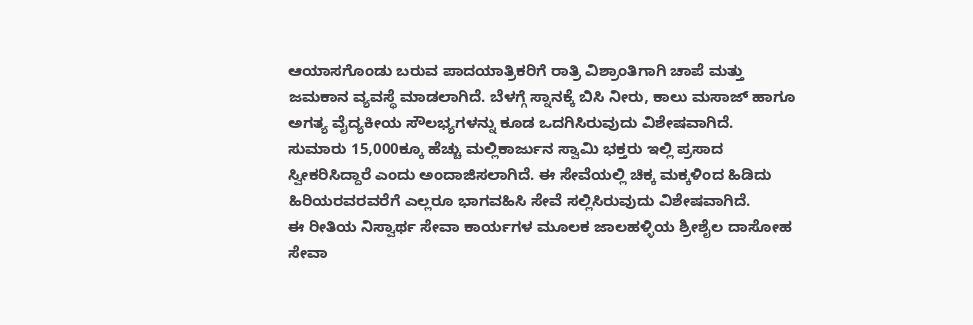ಆಯಾಸಗೊಂಡು ಬರುವ ಪಾದಯಾತ್ರಿಕರಿಗೆ ರಾತ್ರಿ ವಿಶ್ರಾಂತಿಗಾಗಿ ಚಾಪೆ ಮತ್ತು ಜಮಕಾನ ವ್ಯವಸ್ಥೆ ಮಾಡಲಾಗಿದೆ. ಬೆಳಗ್ಗೆ ಸ್ನಾನಕ್ಕೆ ಬಿಸಿ ನೀರು, ಕಾಲು ಮಸಾಜ್ ಹಾಗೂ ಅಗತ್ಯ ವೈದ್ಯಕೀಯ ಸೌಲಭ್ಯಗಳನ್ನು ಕೂಡ ಒದಗಿಸಿರುವುದು ವಿಶೇಷವಾಗಿದೆ.
ಸುಮಾರು 15,000ಕ್ಕೂ ಹೆಚ್ಚು ಮಲ್ಲಿಕಾರ್ಜುನ ಸ್ವಾಮಿ ಭಕ್ತರು ಇಲ್ಲಿ ಪ್ರಸಾದ ಸ್ವೀಕರಿಸಿದ್ದಾರೆ ಎಂದು ಅಂದಾಜಿಸಲಾಗಿದೆ. ಈ ಸೇವೆಯಲ್ಲಿ ಚಿಕ್ಕ ಮಕ್ಕಳಿಂದ ಹಿಡಿದು ಹಿರಿಯರವರವರೆಗೆ ಎಲ್ಲರೂ ಭಾಗವಹಿಸಿ ಸೇವೆ ಸಲ್ಲಿಸಿರುವುದು ವಿಶೇಷವಾಗಿದೆ.
ಈ ರೀತಿಯ ನಿಸ್ವಾರ್ಥ ಸೇವಾ ಕಾರ್ಯಗಳ ಮೂಲಕ ಜಾಲಹಳ್ಳಿಯ ಶ್ರೀಶೈಲ ದಾಸೋಹ ಸೇವಾ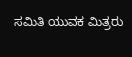ಸಮಿತಿ ಯುವಕ ಮಿತ್ರರು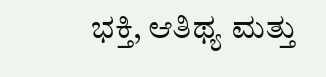ಭಕ್ತಿ, ಆತಿಥ್ಯ ಮತ್ತು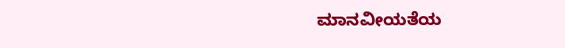ಮಾನವೀಯತೆಯ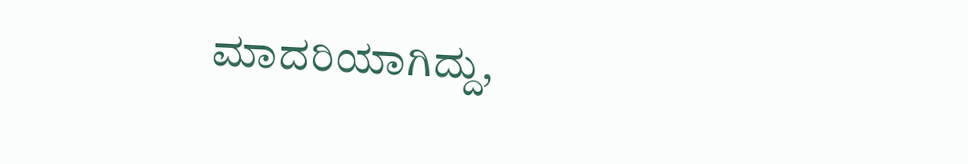ಮಾದರಿಯಾಗಿದ್ದು,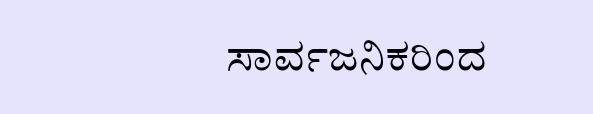ಸಾರ್ವಜನಿಕರಿಂದ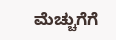ಮೆಚ್ಚುಗೆಗೆ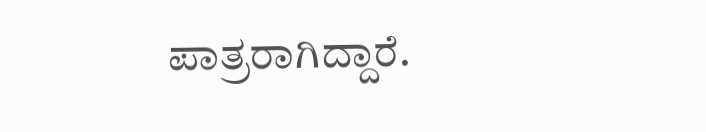ಪಾತ್ರರಾಗಿದ್ದಾರೆ.